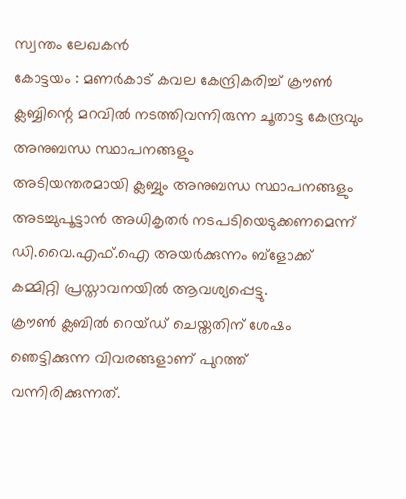സ്വന്തം ലേഖകൻ
കോട്ടയം : മണർകാട് കവല കേന്ദ്രികരിച്ച് ക്രൗൺ ക്ലബ്ബിന്റെ മറവിൽ നടത്തിവന്നിരുന്ന ചൂതാട്ട കേന്ദ്രവും അനുബന്ധ സ്ഥാപനങ്ങളും
അടിയന്തരമായി ക്ലബ്ബും അനുബന്ധ സ്ഥാപനങ്ങളും അടച്ചുപൂട്ടാൻ അധികൃതർ നടപടിയെടുക്കണമെന്ന് ഡി.വൈ.എഫ്.ഐ അയർക്കുന്നം ബ്ളോക്ക് കമ്മിറ്റി പ്രസ്താവനയിൽ ആവശ്യപ്പെട്ടു.
ക്രൗൺ ക്ലബിൽ റെയ്ഡ് ചെയ്തതിന് ശേഷം ഞെട്ടിക്കുന്ന വിവരങ്ങളാണ് പുറത്ത് വന്നിരിക്കുന്നത്.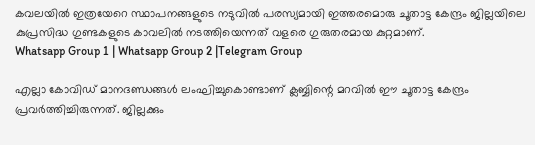കവലയിൽ ഇത്രയേറെ സ്ഥാപനങ്ങളുടെ നടുവിൽ പരസ്യമായി ഇത്തരമൊരു ചൂതാട്ട കേന്ദ്രം ജില്ലയിലെ കുപ്രസിദ്ധ ഗുണ്ടകളുടെ കാവലിൽ നടത്തിയെന്നത് വളരെ ഗുരുതരമായ കുറ്റമാണ്.
Whatsapp Group 1 | Whatsapp Group 2 |Telegram Group

എല്ലാ കോവിഡ് മാനദണ്ഡങ്ങൾ ലംഘിച്ചുകൊണ്ടാണ് ക്ലബ്ബിന്റെ മറവിൽ ഈ ചൂതാട്ട കേന്ദ്രം പ്രവർത്തിച്ചിരുന്നത്. ജില്ലക്കും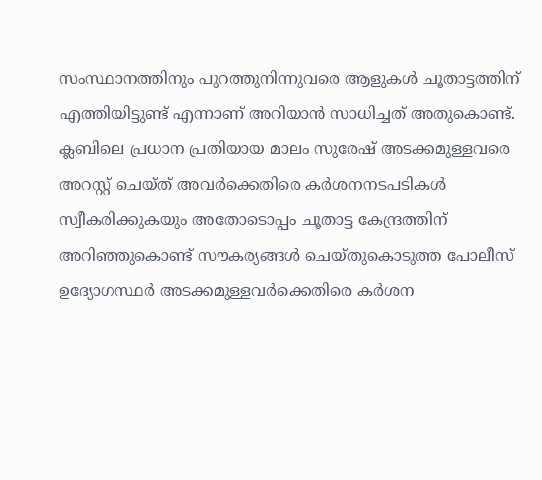സംസ്ഥാനത്തിനും പുറത്തുനിന്നുവരെ ആളുകൾ ചൂതാട്ടത്തിന് എത്തിയിട്ടുണ്ട് എന്നാണ് അറിയാൻ സാധിച്ചത് അതുകൊണ്ട്.
ക്ലബിലെ പ്രധാന പ്രതിയായ മാലം സുരേഷ് അടക്കമുള്ളവരെ അറസ്റ്റ് ചെയ്ത് അവർക്കെതിരെ കർശനനടപടികൾ സ്വീകരിക്കുകയും അതോടൊപ്പം ചൂതാട്ട കേന്ദ്രത്തിന് അറിഞ്ഞുകൊണ്ട് സൗകര്യങ്ങൾ ചെയ്തുകൊടുത്ത പോലീസ് ഉദ്യോഗസ്ഥർ അടക്കമുള്ളവർക്കെതിരെ കർശന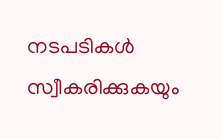നടപടികൾ സ്വീകരിക്കുകയും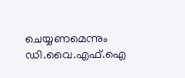ചെയ്യണമെന്നും ഡി.വൈ.എഫ്.ഐ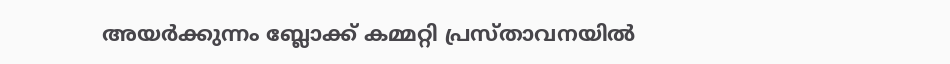അയർക്കുന്നം ബ്ലോക്ക് കമ്മറ്റി പ്രസ്താവനയിൽ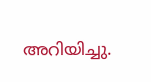അറിയിച്ചു.